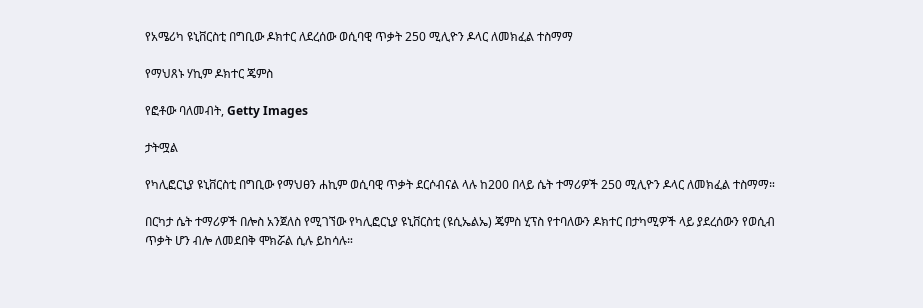የአሜሪካ ዩኒቨርስቲ በግቢው ዶክተር ለደረሰው ወሲባዊ ጥቃት 250 ሚሊዮን ዶላር ለመክፈል ተስማማ

የማህጸኑ ሃኪም ዶክተር ጄምስ

የፎቶው ባለመብት, Getty Images

ታትሟል

የካሊፎርኒያ ዩኒቨርስቲ በግቢው የማህፀን ሐኪም ወሲባዊ ጥቃት ደርሶብናል ላሉ ከ200 በላይ ሴት ተማሪዎች 250 ሚሊዮን ዶላር ለመክፈል ተስማማ።

በርካታ ሴት ተማሪዎች በሎስ አንጀለስ የሚገኘው የካሊፎርኒያ ዩኒቨርስቲ (ዩሲኤልኤ) ጄምስ ሂፕስ የተባለውን ዶክተር በታካሚዎች ላይ ያደረሰውን የወሲብ ጥቃት ሆን ብሎ ለመደበቅ ሞክሯል ሲሉ ይከሳሉ።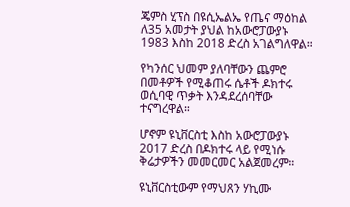ጄምስ ሂፕስ በዩሲኤልኤ የጤና ማዕከል ለ35 አመታት ያህል ከአውሮፓውያኑ 1983 እስከ 2018 ድረስ አገልግለዋል።

የካንሰር ህመም ያለባቸውን ጨምሮ በመቶዎች የሚቆጠሩ ሴቶች ዶክተሩ ወሲባዊ ጥቃት እንዳደረሰባቸው ተናግረዋል።

ሆኖም ዩኒቨርስቲ እስከ አውሮፓውያኑ 2017 ድረስ በዶክተሩ ላይ የሚነሱ ቅሬታዎችን መመርመር አልጀመረም።

ዩኒቨርስቲውም የማህጸን ሃኪሙ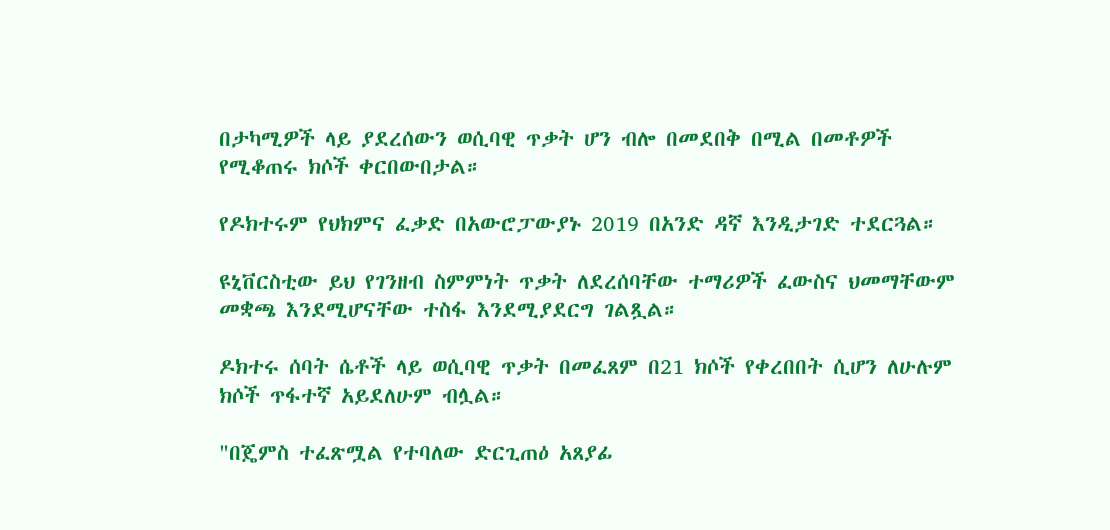በታካሚዎች ላይ ያደረሰውን ወሲባዊ ጥቃት ሆን ብሎ በመደበቅ በሚል በመቶዎች የሚቆጠሩ ክሶች ቀርበውበታል።

የዶክተሩም የህክምና ፈቃድ በአውሮፓውያኑ 2019 በአንድ ዳኛ እንዲታገድ ተደርጓል።

ዩኒቨርስቲው ይህ የገንዘብ ስምምነት ጥቃት ለደረሰባቸው ተማሪዎች ፈውስና ህመማቸውም መቋጫ እንደሚሆናቸው ተስፋ እንደሚያደርግ ገልጿል።

ዶክተሩ ሰባት ሴቶች ላይ ወሲባዊ ጥቃት በመፈጸም በ21 ክሶች የቀረበበት ሲሆን ለሁሉም ክሶች ጥፋተኛ አይደለሁም ብሏል።

"በጄምስ ተፈጽሟል የተባለው ድርጊጠዕ አጸያፊ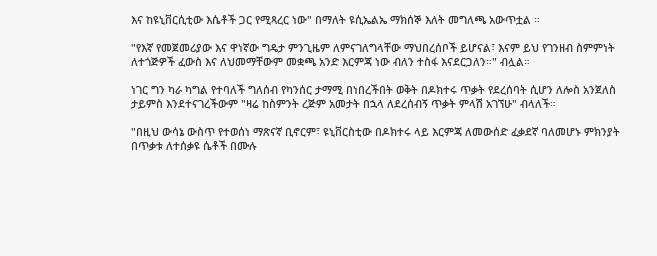እና ከዩኒቨርሲቲው እሴቶች ጋር የሚጻረር ነው" በማለት ዩሲኤልኤ ማክሰኞ እለት መግለጫ አውጥቷል ።

"የእኛ የመጀመሪያው እና ዋነኛው ግዴታ ምንጊዜም ለምናገለግላቸው ማህበረሰቦች ይሆናል፣ እናም ይህ የገንዘብ ስምምነት ለተጎጅዎች ፈውስ እና ለህመማቸውም መቋጫ አንድ እርምጃ ነው ብለን ተስፋ እናደርጋለን።" ብሏል።

ነገር ግን ካራ ካግል የተባለች ግለሰብ የካንሰር ታማሚ በነበረችበት ወቅት በዶክተሩ ጥቃት የደረሰባት ሲሆን ለሎስ አንጀለስ ታይምስ እንደተናገረችውም "ዛሬ ከስምንት ረጅም አመታት በኋላ ለደረሰብኝ ጥቃት ምላሽ አገኘሁ" ብላለች።

"በዚህ ውሳኔ ውስጥ የተወሰነ ማጽናኛ ቢኖርም፣ ዩኒቨርስቲው በዶክተሩ ላይ እርምጃ ለመውሰድ ፈቃደኛ ባለመሆኑ ምክንያት በጥቃቱ ለተሰቃዩ ሴቶች በሙሉ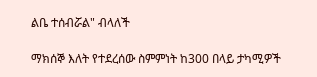ልቤ ተሰብሯል" ብላለች

ማክሰኞ እለት የተደረሰው ስምምነት ከ300 በላይ ታካሚዎች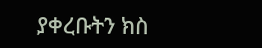ያቀረቡትን ክስ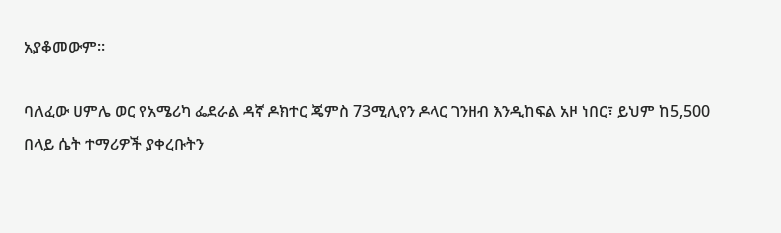አያቆመውም።

ባለፈው ሀምሌ ወር የአሜሪካ ፌደራል ዳኛ ዶክተር ጄምስ 73ሚሊየን ዶላር ገንዘብ እንዲከፍል አዞ ነበር፣ ይህም ከ5,500 በላይ ሴት ተማሪዎች ያቀረቡትን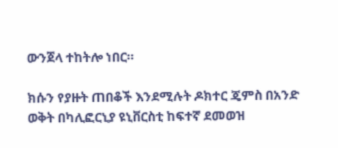ውንጀላ ተከትሎ ነበር።

ክሱን የያዙት ጠበቆች እንደሚሉት ዶክተር ጄምስ በአንድ ወቅት በካሊፎርኒያ ዩኒቨርስቲ ከፍተኛ ደመወዝ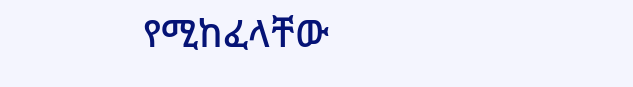የሚከፈላቸው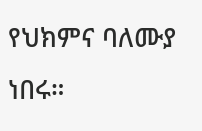የህክምና ባለሙያ ነበሩ።